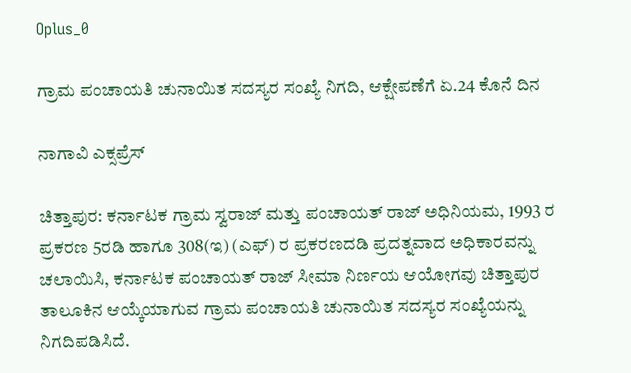Oplus_0

ಗ್ರಾಮ ಪಂಚಾಯತಿ ಚುನಾಯಿತ ಸದಸ್ಯರ ಸಂಖ್ಯೆ ನಿಗದಿ, ಆಕ್ಷೇಪಣೆಗೆ ಏ.24 ಕೊನೆ ದಿನ

ನಾಗಾವಿ ಎಕ್ಸಪ್ರೆಸ್

ಚಿತ್ತಾಪುರ: ಕರ್ನಾಟಕ ಗ್ರಾಮ ಸ್ವರಾಜ್ ಮತ್ತು ಪಂಚಾಯತ್ ರಾಜ್ ಅಧಿನಿಯಮ, 1993 ರ ಪ್ರಕರಣ 5ರಡಿ ಹಾಗೂ 308(ಇ) (ಎಫ್) ರ ಪ್ರಕರಣದಡಿ ಪ್ರದತ್ನವಾದ ಅಧಿಕಾರವನ್ನು ಚಲಾಯಿಸಿ, ಕರ್ನಾಟಕ ಪಂಚಾಯತ್ ರಾಜ್ ಸೀಮಾ ನಿರ್ಣಯ ಆಯೋಗವು ಚಿತ್ತಾಪುರ ತಾಲೂಕಿನ ಆಯ್ಕೆಯಾಗುವ ಗ್ರಾಮ ಪಂಚಾಯತಿ ಚುನಾಯಿತ ಸದಸ್ಯರ ಸಂಖ್ಯೆಯನ್ನು ನಿಗದಿಪಡಿಸಿದೆ.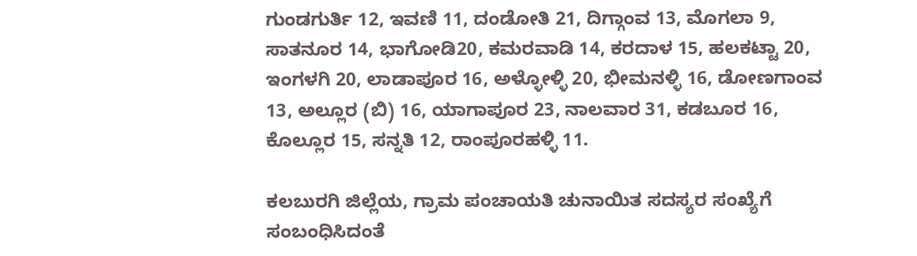ಗುಂಡಗುರ್ತಿ 12, ಇವಣಿ 11, ದಂಡೋತಿ 21, ದಿಗ್ಗಾಂವ 13, ಮೊಗಲಾ 9, ಸಾತನೂರ 14, ಭಾಗೋಡಿ20, ಕಮರವಾಡಿ 14, ಕರದಾಳ 15, ಹಲಕಟ್ಟಾ 20, ಇಂಗಳಗಿ 20, ಲಾಡಾಪೂರ 16, ಅಳ್ಳೋಳ್ಳಿ 20, ಭೀಮನಳ್ಳಿ 16, ಡೋಣಗಾಂವ 13, ಅಲ್ಲೂರ (ಬಿ) 16, ಯಾಗಾಪೂರ 23, ನಾಲವಾರ 31, ಕಡಬೂರ 16, ಕೊಲ್ಲೂರ 15, ಸನ್ನತಿ 12, ರಾಂಪೂರಹಳ್ಳಿ 11.

ಕಲಬುರಗಿ ಜಿಲ್ಲೆಯ, ಗ್ರಾಮ ಪಂಚಾಯತಿ ಚುನಾಯಿತ ಸದಸ್ಯರ ಸಂಖ್ಯೆಗೆ ಸಂಬಂಧಿಸಿದಂತೆ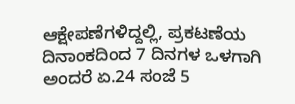ಆಕ್ಷೇಪಣೆಗಳಿದ್ದಲ್ಲಿ, ಪ್ರಕಟಣೆಯ ದಿನಾಂಕದಿಂದ 7 ದಿನಗಳ ಒಳಗಾಗಿ ಅಂದರೆ ಏ.24 ಸಂಜೆ 5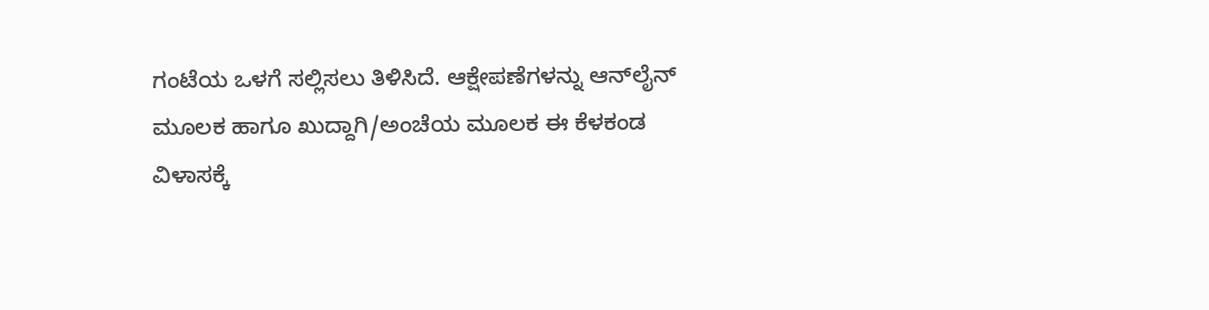ಗಂಟೆಯ ಒಳಗೆ ಸಲ್ಲಿಸಲು ತಿಳಿಸಿದೆ. ಆಕ್ಷೇಪಣೆಗಳನ್ನು ಆನ್‌ಲೈನ್ ಮೂಲಕ ಹಾಗೂ ಖುದ್ದಾಗಿ/ಅಂಚೆಯ ಮೂಲಕ ಈ ಕೆಳಕಂಡ ವಿಳಾಸಕ್ಕೆ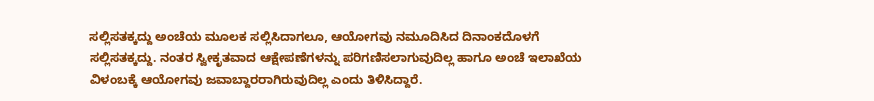ಸಲ್ಲಿಸತಕ್ಕದ್ದು ಅಂಚೆಯ ಮೂಲಕ ಸಲ್ಲಿಸಿದಾಗಲೂ, ಆಯೋಗವು ನಮೂದಿಸಿದ ದಿನಾಂಕದೊಳಗೆ ಸಲ್ಲಿಸತಕ್ಕದ್ದು. ನಂತರ ಸ್ವೀಕೃತವಾದ ಆಕ್ಷೇಪಣೆಗಳನ್ನು ಪರಿಗಣಿಸಲಾಗುವುದಿಲ್ಲ ಹಾಗೂ ಅಂಚೆ ಇಲಾಖೆಯ ವಿಳಂಬಕ್ಕೆ ಆಯೋಗವು ಜವಾಬ್ದಾರರಾಗಿರುವುದಿಲ್ಲ ಎಂದು ತಿಳಿಸಿದ್ದಾರೆ.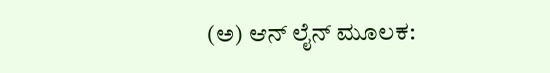(ಅ) ಆನ್ ಲೈನ್ ಮೂಲಕ: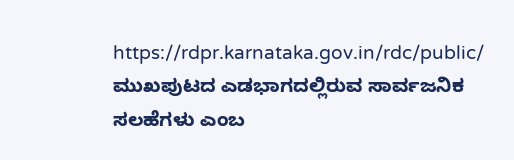https://rdpr.karnataka.gov.in/rdc/public/ ಮುಖಪುಟದ ಎಡಭಾಗದಲ್ಲಿರುವ ಸಾರ್ವಜನಿಕ ಸಲಹೆಗಳು ಎಂಬ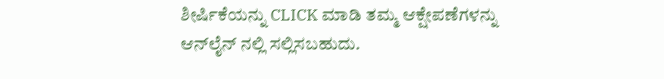ಶೀರ್ಷಿಕೆಯನ್ನು CLICK ಮಾಡಿ ತಮ್ಮ ಆಕ್ಷೇಪಣೆಗಳನ್ನು ಆನ್‌ಲೈನ್ ನಲ್ಲಿ ಸಲ್ಲಿಸಬಹುದು.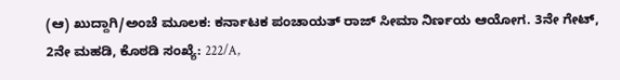(ಆ) ಖುದ್ದಾಗಿ/ಅಂಚೆ ಮೂಲಕ: ಕರ್ನಾಟಕ ಪಂಚಾಯತ್ ರಾಜ್ ಸೀಮಾ ನಿರ್ಣಯ ಆಯೋಗ. 3ನೇ ಗೇಟ್, 2ನೇ ಮಹಡಿ, ಕೊಠಡಿ ಸಂಖ್ಯೆ: 222/A,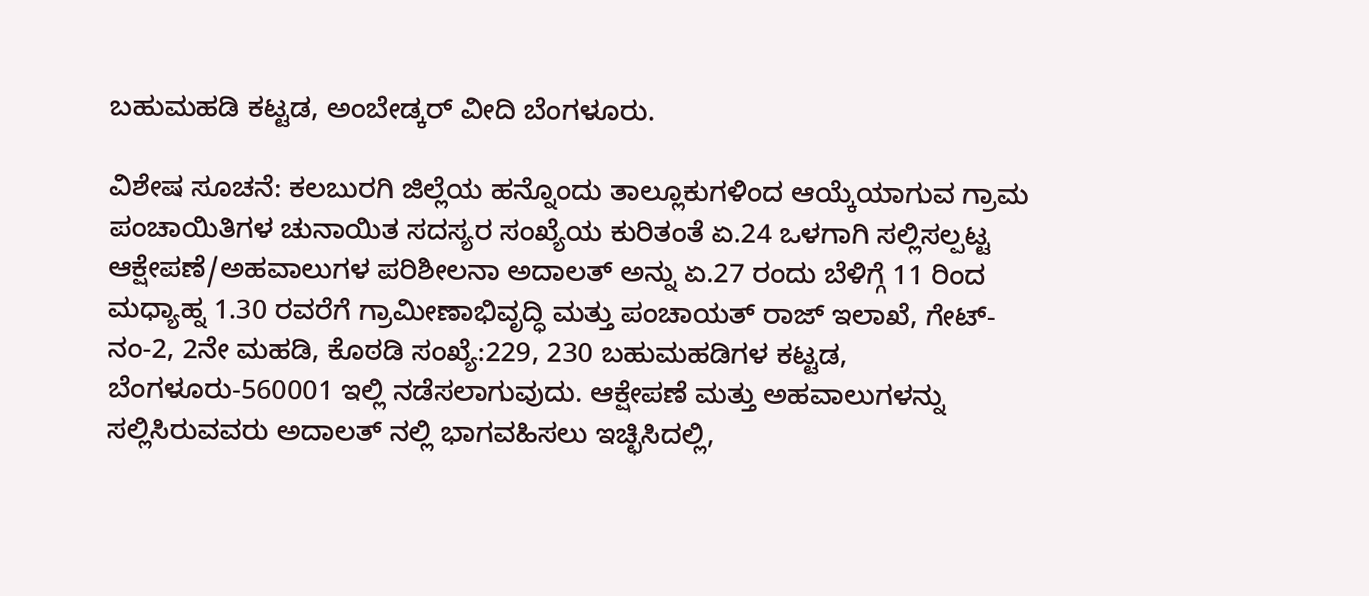ಬಹುಮಹಡಿ ಕಟ್ಟಡ, ಅಂಬೇಡ್ಕರ್ ವೀದಿ ಬೆಂಗಳೂರು.

ವಿಶೇಷ ಸೂಚನೆ: ಕಲಬುರಗಿ ಜಿಲ್ಲೆಯ ಹನ್ನೊಂದು ತಾಲ್ಲೂಕುಗಳಿಂದ ಆಯ್ಕೆಯಾಗುವ ಗ್ರಾಮ ಪಂಚಾಯಿತಿಗಳ ಚುನಾಯಿತ ಸದಸ್ಯರ ಸಂಖ್ಯೆಯ ಕುರಿತಂತೆ ಏ.24 ಒಳಗಾಗಿ ಸಲ್ಲಿಸಲ್ಪಟ್ಟ ಆಕ್ಷೇಪಣೆ/ಅಹವಾಲುಗಳ ಪರಿಶೀಲನಾ ಅದಾಲತ್ ಅನ್ನು ಏ.27 ರಂದು ಬೆಳಿಗ್ಗೆ 11 ರಿಂದ ಮಧ್ಯಾಹ್ನ 1.30 ರವರೆಗೆ ಗ್ರಾಮೀಣಾಭಿವೃದ್ಧಿ ಮತ್ತು ಪಂಚಾಯತ್ ರಾಜ್ ಇಲಾಖೆ, ಗೇಟ್-ನಂ-2, 2ನೇ ಮಹಡಿ, ಕೊಠಡಿ ಸಂಖ್ಯೆ:229, 230 ಬಹುಮಹಡಿಗಳ ಕಟ್ಟಡ, ಬೆಂಗಳೂರು-560001 ಇಲ್ಲಿ ನಡೆಸಲಾಗುವುದು. ಆಕ್ಷೇಪಣೆ ಮತ್ತು ಅಹವಾಲುಗಳನ್ನು ಸಲ್ಲಿಸಿರುವವರು ಅದಾಲತ್ ನಲ್ಲಿ ಭಾಗವಹಿಸಲು ಇಚ್ಛಿಸಿದಲ್ಲಿ,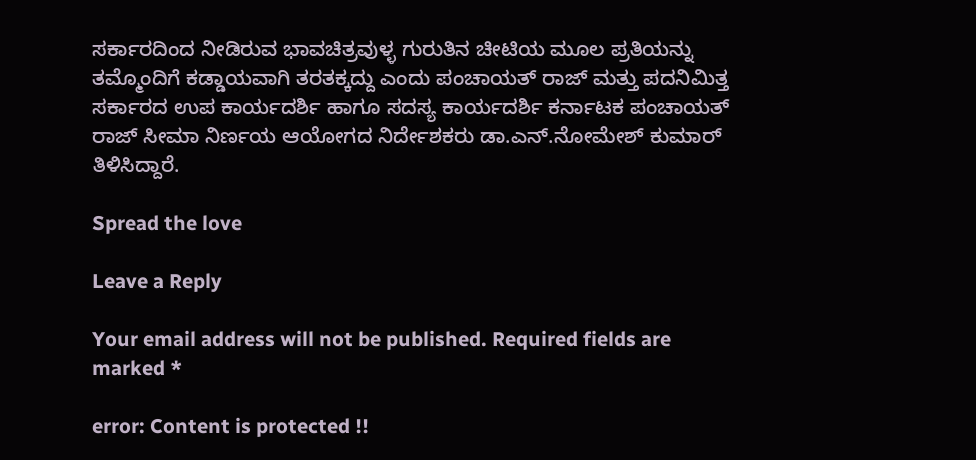ಸರ್ಕಾರದಿಂದ ನೀಡಿರುವ ಭಾವಚಿತ್ರವುಳ್ಳ ಗುರುತಿನ ಚೀಟಿಯ ಮೂಲ ಪ್ರತಿಯನ್ನು ತಮ್ಮೊಂದಿಗೆ ಕಡ್ಡಾಯವಾಗಿ ತರತಕ್ಕದ್ದು ಎಂದು ಪಂಚಾಯತ್ ರಾಜ್ ಮತ್ತು ಪದನಿಮಿತ್ತ ಸರ್ಕಾರದ ಉಪ ಕಾರ್ಯದರ್ಶಿ ಹಾಗೂ ಸದಸ್ಯ ಕಾರ್ಯದರ್ಶಿ ಕರ್ನಾಟಕ ಪಂಚಾಯತ್ ರಾಜ್ ಸೀಮಾ ನಿರ್ಣಯ ಆಯೋಗದ ನಿರ್ದೇಶಕರು ಡಾ.ಎನ್.ನೋಮೇಶ್ ಕುಮಾರ್ ತಿಳಿಸಿದ್ದಾರೆ.

Spread the love

Leave a Reply

Your email address will not be published. Required fields are marked *

error: Content is protected !!